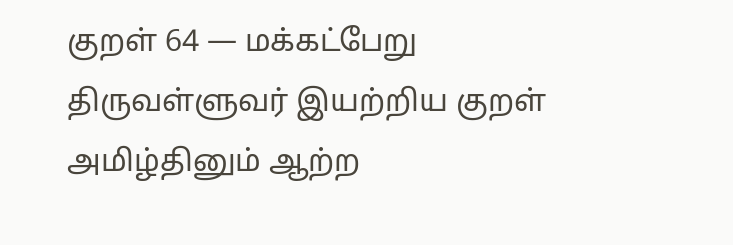குறள் 64 — மக்கட்பேறு
திருவள்ளுவர் இயற்றிய குறள்
அமிழ்தினும் ஆற்ற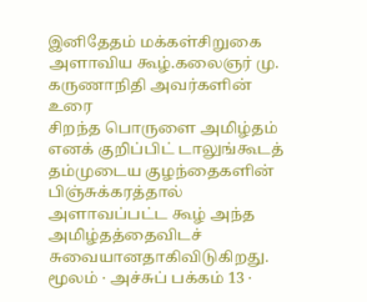இனிதேதம் மக்கள்சிறுகை அளாவிய கூழ்.கலைஞர் மு. கருணாநிதி அவர்களின் உரை
சிறந்த பொருளை அமிழ்தம் எனக் குறிப்பிட் டாலுங்கூடத் தம்முடைய குழந்தைகளின் பிஞ்சுக்கரத்தால் அளாவப்பட்ட கூழ் அந்த அமிழ்தத்தைவிடச் சுவையானதாகிவிடுகிறது.
மூலம் · அச்சுப் பக்கம் 13 ·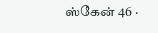ஸ்கேன் 46 ·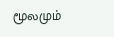மூலமும்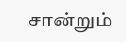சான்றும்